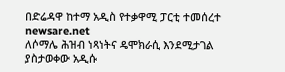በድሬዳዋ ከተማ አዲስ የተቃዋሚ ፓርቲ ተመሰረተ
newsare.net
ለሶማሌ ሕዝብ ነጻነትና ዴሞክራሲ እንደሚታገል ያስታወቀው አዲሱ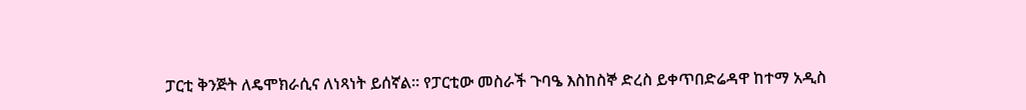ፓርቲ ቅንጅት ለዴሞክራሲና ለነጻነት ይሰኛል። የፓርቲው መስራች ጉባዔ እስከስኞ ድረስ ይቀጥበድሬዳዋ ከተማ አዲስ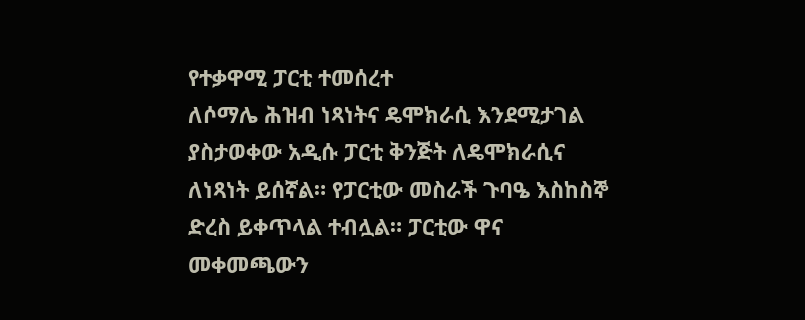የተቃዋሚ ፓርቲ ተመሰረተ
ለሶማሌ ሕዝብ ነጻነትና ዴሞክራሲ እንደሚታገል ያስታወቀው አዲሱ ፓርቲ ቅንጅት ለዴሞክራሲና ለነጻነት ይሰኛል። የፓርቲው መስራች ጉባዔ እስከስኞ ድረስ ይቀጥላል ተብሏል። ፓርቲው ዋና መቀመጫውን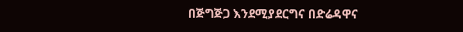በጅግጅጋ እንደሚያደርግና በድሬዳዋና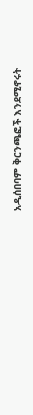አዲሰበባም ቅርንጫፎች እንደሚኖሩት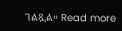ገልጿል። Read more